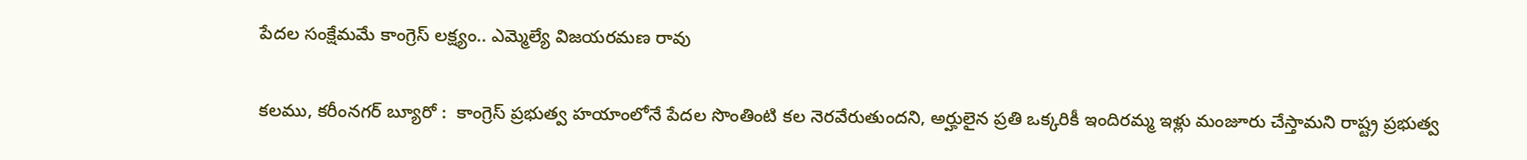పేదల సంక్షేమమే కాంగ్రెస్ లక్ష్యం.. ఎమ్మెల్యే విజయరమణ రావు

కలము, కరీంనగర్ బ్యూరో :  కాంగ్రెస్ ప్రభుత్వ హయాంలోనే పేదల సొంతింటి కల నెరవేరుతుందని, అర్హులైన ప్రతి ఒక్కరికీ ఇందిరమ్మ ఇళ్లు మంజూరు చేస్తామని రాష్ట్ర ప్రభుత్వ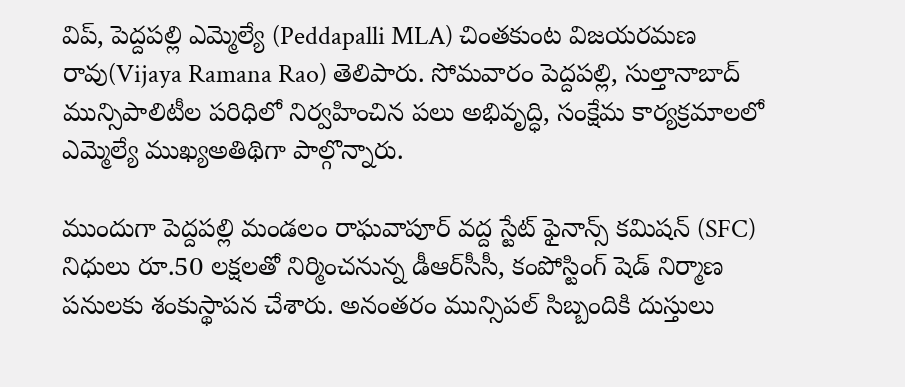విప్, పెద్దపల్లి ఎమ్మెల్యే (Peddapalli MLA) చింతకుంట విజయరమణ రావు(Vijaya Ramana Rao) తెలిపారు. సోమవారం పెద్దపల్లి, సుల్తానాబాద్ మున్సిపాలిటీల పరిధిలో నిర్వహించిన పలు అభివృద్ధి, సంక్షేమ కార్యక్రమాలలో ఎమ్మెల్యే ముఖ్యఅతిథిగా పాల్గొన్నారు.

ముందుగా పెద్దపల్లి మండలం రాఘవాపూర్ వద్ద స్టేట్ ఫైనాన్స్ కమిషన్ (SFC) నిధులు రూ.50 లక్షలతో నిర్మించనున్న డీఆర్‌సీసీ, కంపోస్టింగ్ షెడ్ నిర్మాణ పనులకు శంకుస్థాపన చేశారు. అనంతరం మున్సిపల్ సిబ్బందికి దుస్తులు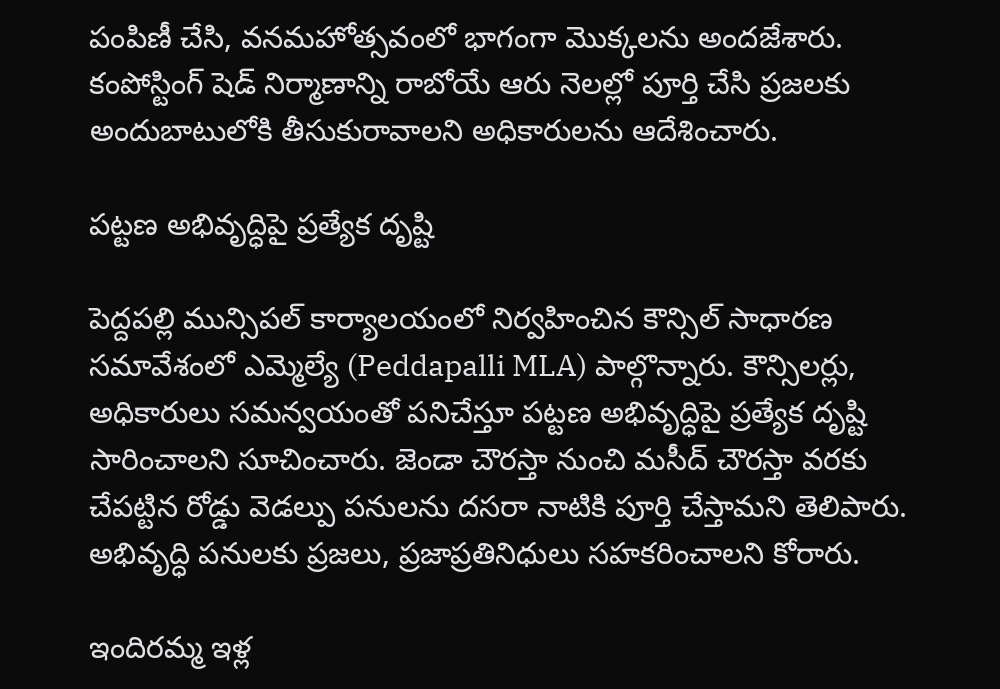పంపిణీ చేసి, వనమహోత్సవంలో భాగంగా మొక్కలను అందజేశారు. కంపోస్టింగ్ షెడ్ నిర్మాణాన్ని రాబోయే ఆరు నెలల్లో పూర్తి చేసి ప్రజలకు అందుబాటులోకి తీసుకురావాలని అధికారులను ఆదేశించారు.

పట్టణ అభివృద్ధిపై ప్రత్యేక దృష్టి

పెద్దపల్లి మున్సిపల్ కార్యాలయంలో నిర్వహించిన కౌన్సిల్ సాధారణ సమావేశంలో ఎమ్మెల్యే (Peddapalli MLA) పాల్గొన్నారు. కౌన్సిలర్లు, అధికారులు సమన్వయంతో పనిచేస్తూ పట్టణ అభివృద్ధిపై ప్రత్యేక దృష్టి సారించాలని సూచించారు. జెండా చౌరస్తా నుంచి మసీద్ చౌరస్తా వరకు చేపట్టిన రోడ్డు వెడల్పు పనులను దసరా నాటికి పూర్తి చేస్తామని తెలిపారు. అభివృద్ధి పనులకు ప్రజలు, ప్రజాప్రతినిధులు సహకరించాలని కోరారు.

ఇందిరమ్మ ఇళ్ల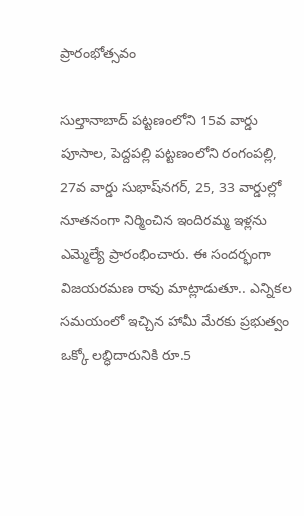ప్రారంభోత్సవం

సుల్తానాబాద్ పట్టణంలోని 15వ వార్డు పూసాల, పెద్దపల్లి పట్టణంలోని రంగంపల్లి, 27వ వార్డు సుభాష్‌నగర్, 25, 33 వార్డుల్లో నూతనంగా నిర్మించిన ఇందిరమ్మ ఇళ్లను ఎమ్మెల్యే ప్రారంభించారు. ఈ సందర్భంగా విజయరమణ రావు మాట్లాడుతూ.. ఎన్నికల సమయంలో ఇచ్చిన హామీ మేరకు ప్రభుత్వం ఒక్కో లబ్ధిదారునికి రూ.5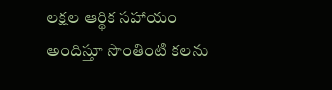లక్షల ఆర్థిక సహాయం అందిస్తూ సొంతింటి కలను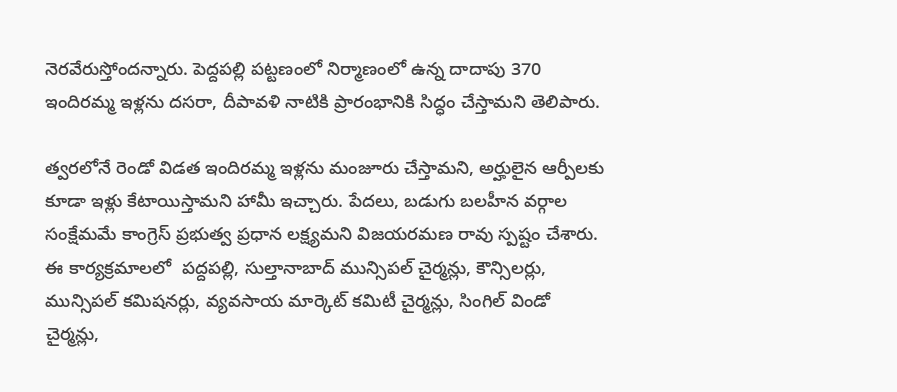నెరవేరుస్తోందన్నారు. పెద్దపల్లి పట్టణంలో నిర్మాణంలో ఉన్న దాదాపు 370 ఇందిరమ్మ ఇళ్లను దసరా, దీపావళి నాటికి ప్రారంభానికి సిద్ధం చేస్తామని తెలిపారు.

త్వరలోనే రెండో విడత ఇందిరమ్మ ఇళ్లను మంజూరు చేస్తామని, అర్హులైన ఆర్పీలకు కూడా ఇళ్లు కేటాయిస్తామని హామీ ఇచ్చారు. పేదలు, బడుగు బలహీన వర్గాల సంక్షేమమే కాంగ్రెస్ ప్రభుత్వ ప్రధాన లక్ష్యమని విజయరమణ రావు స్పష్టం చేశారు. ఈ కార్యక్రమాలలో  పద్దపల్లి, సుల్తానాబాద్ మున్సిపల్ చైర్మన్లు, కౌన్సిలర్లు, మున్సిపల్ కమిషనర్లు, వ్యవసాయ మార్కెట్ కమిటీ చైర్మన్లు, సింగిల్ విండో చైర్మన్లు,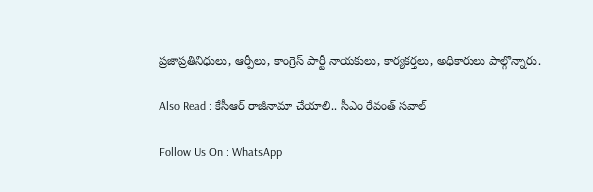ప్రజాప్రతినిధులు, ఆర్పీలు, కాంగ్రెస్ పార్టీ నాయకులు, కార్యకర్తలు, అధికారులు పాల్గొన్నారు.

Also Read : కేసీఆర్ రాజీనామా చేయాలి.. సీఎం రేవంత్ సవాల్

Follow Us On : WhatsApp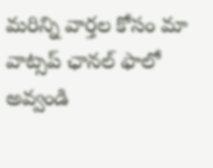మ‌రిన్ని వార్త‌ల కోసం మా వాట్స‌ప్ ఛాన‌ల్ ఫాలో అవ్వండి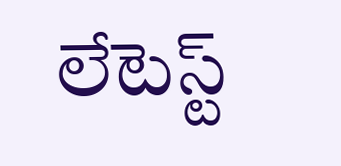లేటెస్ట్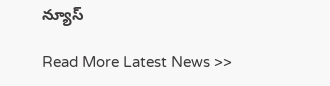న్యూస్‌

Read More Latest News >>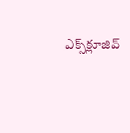ఎక్స్‌క్లూజివ్‌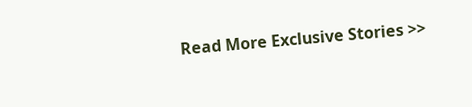Read More Exclusive Stories >>